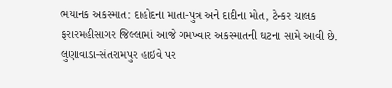ભયાનક અકસ્માત: દાહોદના માતા-પુત્ર અને દાદીના મોત, ટેન્કર ચાલક ફરારમહીસાગર જિલ્લામાં આજે ગમખ્વાર અકસ્માતની ઘટના સામે આવી છે. લુણાવાડા-સંતરામપુર હાઇવે પર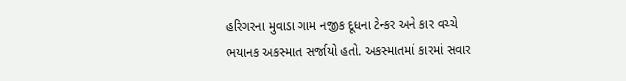હરિગરના મુવાડા ગામ નજીક દૂધના ટેન્કર અને કાર વચ્ચે ભયાનક અકસ્માત સર્જાયો હતો. અકસ્માતમાં કારમાં સવાર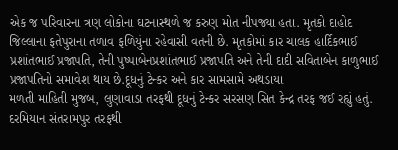એક જ પરિવારના ત્રણ લોકોના ઘટનાસ્થળે જ કરુણ મોત નીપજ્યા હતા. મૃતકો દાહોદ જિલ્લાના ફતેપુરાના તળાવ ફળિયુંના રહેવાસી વતની છે. મૃતકોમાં કાર ચાલક હાર્દિકભાઈ પ્રશાંતભાઈ પ્રજાપતિ, તેની પુષ્પાબેનપ્રશાંતભાઈ પ્રજાપતિ અને તેની દાદી સવિતાબેન કાળુભાઈ પ્રજાપતિનો સમાવેશ થાય છે.દૂધનું ટેન્કર અને કાર સામસામે અથડાયા
મળતી માહિતી મુજબ, લુણાવાડા તરફથી દૂધનું ટેન્કર સરસણ સિત કેન્દ્ર તરફ જઈ રહ્યું હતું. દરમિયાન સંતરામપુર તરફથી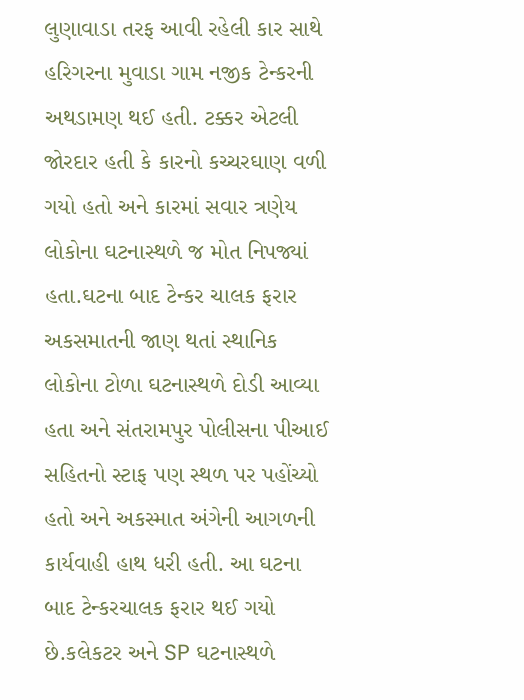લુણાવાડા તરફ આવી રહેલી કાર સાથે હરિગરના મુવાડા ગામ નજીક ટેન્કરની અથડામણ થઈ હતી. ટક્કર એટલી જોરદાર હતી કે કારનો કચ્ચરઘાણ વળી ગયો હતો અને કારમાં સવાર ત્રણેય લોકોના ઘટનાસ્થળે જ મોત નિપજ્યાં હતા.ઘટના બાદ ટેન્કર ચાલક ફરાર
અકસમાતની જાણ થતાં સ્થાનિક લોકોના ટોળા ઘટનાસ્થળે દોડી આવ્યા હતા અને સંતરામપુર પોલીસના પીઆઈ સહિતનો સ્ટાફ પણ સ્થળ પર પહોંચ્યો હતો અને અકસ્માત અંગેની આગળની કાર્યવાહી હાથ ધરી હતી. આ ઘટના બાદ ટેન્કરચાલક ફરાર થઈ ગયો છે.કલેકટર અને SP ઘટનાસ્થળે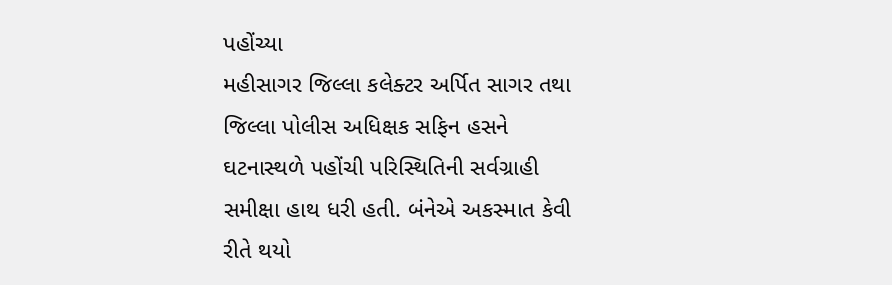પહોંચ્યા
મહીસાગર જિલ્લા કલેક્ટર અર્પિત સાગર તથા જિલ્લા પોલીસ અધિક્ષક સફિન હસને ઘટનાસ્થળે પહોંચી પરિસ્થિતિની સર્વગ્રાહી સમીક્ષા હાથ ધરી હતી. બંનેએ અકસ્માત કેવી રીતે થયો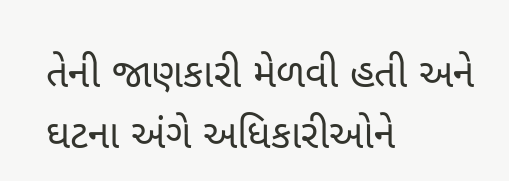તેની જાણકારી મેળવી હતી અને ઘટના અંગે અધિકારીઓને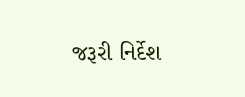જરૂરી નિર્દેશ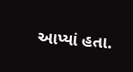આપ્યાં હતા.